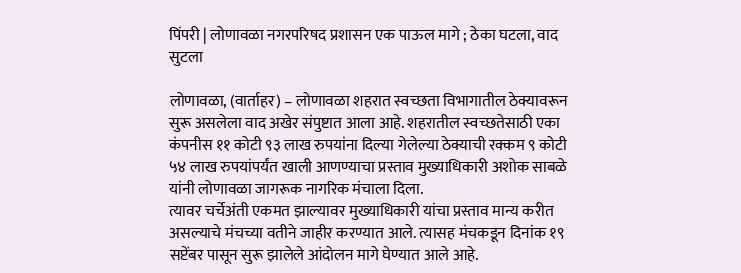पिंपरी | लोणावळा नगरपरिषद प्रशासन एक पाऊल मागे ; ठेका घटला, वाद सुटला

लोणावळा, (वार्ताहर) – लोणावळा शहरात स्वच्छता विभागातील ठेक्यावरून सुरू असलेला वाद अखेर संपुष्टात आला आहे. शहरातील स्वच्छतेसाठी एका कंपनीस ११ कोटी ९३ लाख रुपयांना दिल्या गेलेल्या ठेक्याची रक्कम ९ कोटी ५४ लाख रुपयांपर्यंत खाली आणण्याचा प्रस्ताव मुख्याधिकारी अशोक साबळे यांनी लोणावळा जागरूक नागरिक मंचाला दिला.
त्यावर चर्चेअंती एकमत झाल्यावर मुख्याधिकारी यांचा प्रस्ताव मान्य करीत असल्याचे मंचच्या वतीने जाहीर करण्यात आले. त्यासह मंचकडून दिनांक १९ सप्टेंबर पासून सुरू झालेले आंदोलन मागे घेण्यात आले आहे.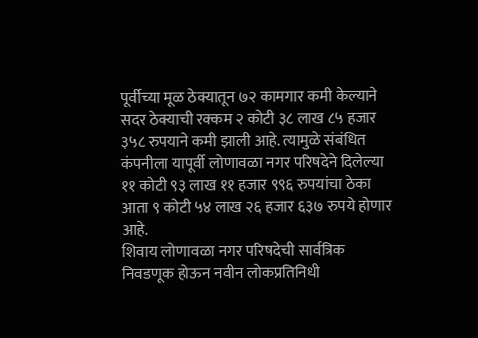पूर्वीच्या मूळ ठेक्यातून ७२ कामगार कमी केल्याने सदर ठेक्याची रक्कम २ कोटी ३८ लाख ८५ हजार ३५८ रुपयाने कमी झाली आहे. त्यामुळे संबंधित कंपनीला यापूर्वी लोणावळा नगर परिषदेने दिलेल्या ११ कोटी ९३ लाख ११ हजार ९९६ रुपयांचा ठेका आता ९ कोटी ५४ लाख २६ हजार ६३७ रुपये होणार आहे.
शिवाय लोणावळा नगर परिषदेची सार्वत्रिक निवडणूक होऊन नवीन लोकप्रतिनिधी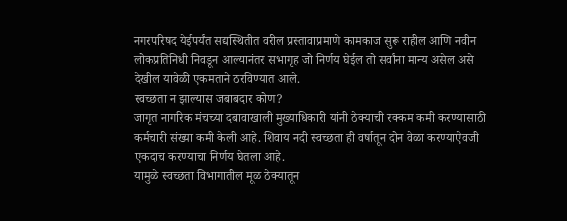नगरपरिषद येईपर्यंत सद्यस्थितीत वरील प्रस्तावाप्रमाणे कामकाज सुरू राहील आणि नवीन लोकप्रतिनिधी निवडून आल्यानंतर सभागृह जो निर्णय घेईल तो सर्वांना मान्य असेल असे देखील यावेळी एकमताने ठरविण्यात आले.
स्वच्छता न झाल्यास जबाबदार कोण?
जागृत नागरिक मंचच्या दबावाखाली मुख्याधिकारी यांनी ठेक्याची रक्कम कमी करण्यासाठी कर्मचारी संख्या कमी केली आहे. शिवाय नदी स्वच्छता ही वर्षातून दोन वेळा करण्याऐवजी एकदाच करण्याचा निर्णय घेतला आहे.
यामुळे स्वच्छता विभागातील मूळ ठेक्यातून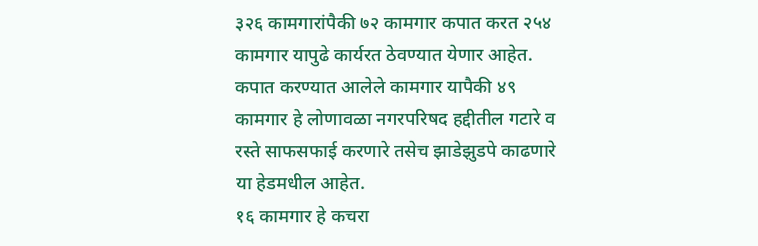३२६ कामगारांपैकी ७२ कामगार कपात करत २५४ कामगार यापुढे कार्यरत ठेवण्यात येणार आहेत. कपात करण्यात आलेले कामगार यापैकी ४९ कामगार हे लोणावळा नगरपरिषद हद्दीतील गटारे व रस्ते साफसफाई करणारे तसेच झाडेझुडपे काढणारे या हेडमधील आहेत.
१६ कामगार हे कचरा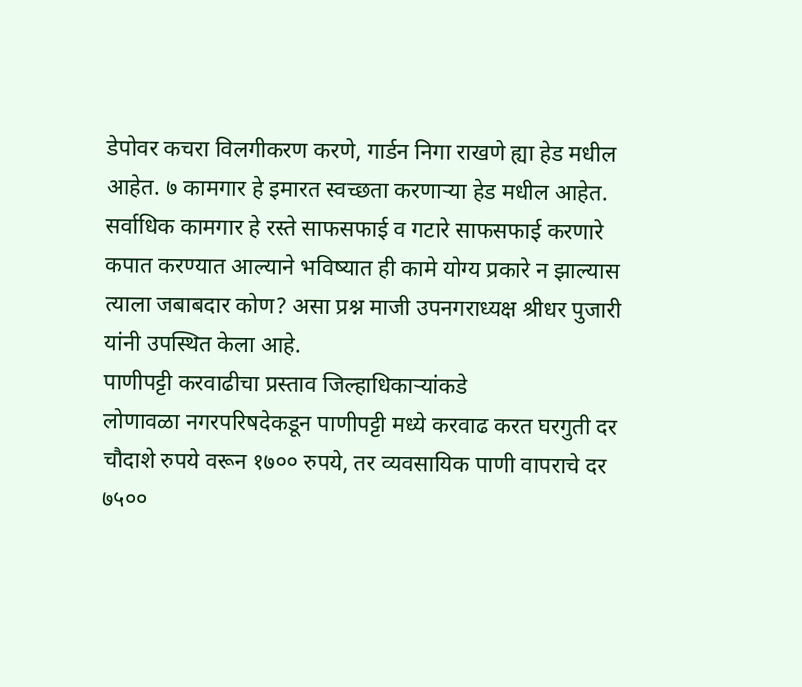डेपोवर कचरा विलगीकरण करणे, गार्डन निगा राखणे ह्या हेड मधील आहेत. ७ कामगार हे इमारत स्वच्छता करणाऱ्या हेड मधील आहेत.
सर्वाधिक कामगार हे रस्ते साफसफाई व गटारे साफसफाई करणारे कपात करण्यात आल्याने भविष्यात ही कामे योग्य प्रकारे न झाल्यास त्याला जबाबदार कोण? असा प्रश्न माजी उपनगराध्यक्ष श्रीधर पुजारी यांनी उपस्थित केला आहे.
पाणीपट्टी करवाढीचा प्रस्ताव जिल्हाधिकाऱ्यांकडे
लोणावळा नगरपरिषदेकडून पाणीपट्टी मध्ये करवाढ करत घरगुती दर चौदाशे रुपये वरून १७०० रुपये, तर व्यवसायिक पाणी वापराचे दर ७५००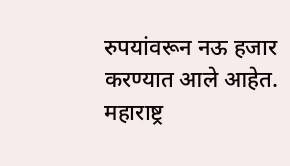रुपयांवरून नऊ हजार करण्यात आले आहेत.
महाराष्ट्र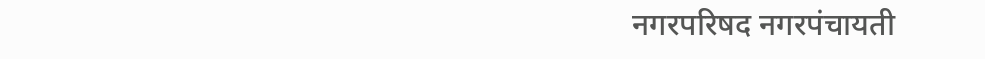नगरपरिषद नगरपंचायती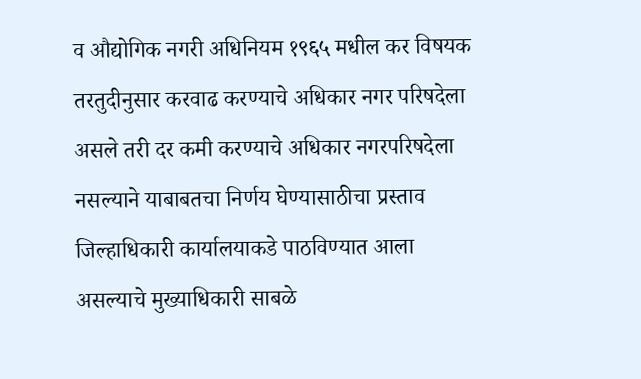व औद्योगिक नगरी अधिनियम १९६५ मधील कर विषयक तरतुदीनुसार करवाढ करण्याचे अधिकार नगर परिषदेला असले तरी दर कमी करण्याचे अधिकार नगरपरिषदेला नसल्याने याबाबतचा निर्णय घेण्यासाठीचा प्रस्ताव जिल्हाधिकारी कार्यालयाकडे पाठविण्यात आला असल्याचे मुख्याधिकारी साबळे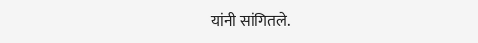यांनी सांगितले.